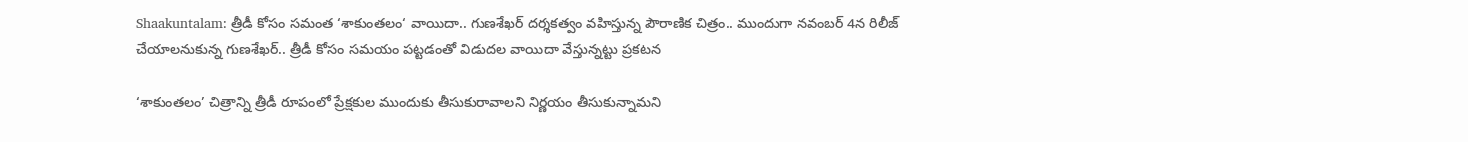Shaakuntalam: త్రీడీ కోసం సమంత ‘శాకుంతలం‘ వాయిదా.. గుణశేఖర్ దర్శకత్వం వహిస్తున్న పౌరాణిక చిత్రం.. ముందుగా నవంబర్ 4న రిలీజ్ చేయాలనుకున్న గుణశేఖర్.. త్రీడీ కోసం సమయం పట్టడంతో విడుదల వాయిదా వేస్తున్నట్టు ప్రకటన

‘శాకుంతలం’ చిత్రాన్ని త్రీడీ రూపంలో ప్రేక్షకుల ముందుకు తీసుకురావాలని నిర్ణయం తీసుకున్నామని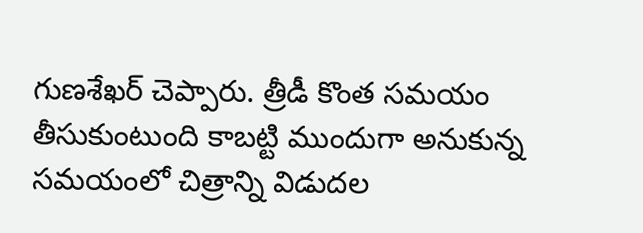గుణశేఖర్ చెప్పారు. త్రీడీ కొంత సమయం తీసుకుంటుంది కాబట్టి ముందుగా అనుకున్న సమయంలో చిత్రాన్ని విడుదల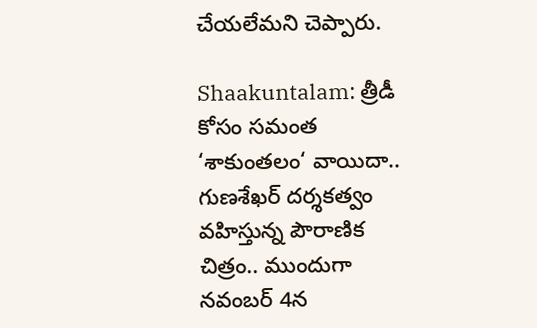చేయలేమని చెప్పారు.

Shaakuntalam: త్రీడీ కోసం సమంత ‘శాకుంతలం‘ వాయిదా..  గుణశేఖర్ దర్శకత్వం వహిస్తున్న పౌరాణిక చిత్రం.. ముందుగా నవంబర్ 4న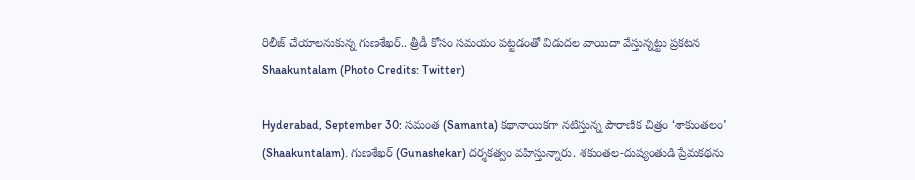రిలీజ్ చేయాలనుకున్న గుణశేఖర్.. త్రీడీ కోసం సమయం పట్టడంతో విడుదల వాయిదా వేస్తున్నట్టు ప్రకటన
Shaakuntalam (Photo Credits: Twitter)

Hyderabad, September 30: సమంత (Samanta) కథానాయికగా నటిస్తున్న పౌరాణిక చిత్రం ‘శాకుంతలం’ (Shaakuntalam). గుణశేఖర్‌ (Gunashekar) దర్శకత్వం వహిస్తున్నారు. శకుంతల-దుష్యంతుడి ప్రేమకథను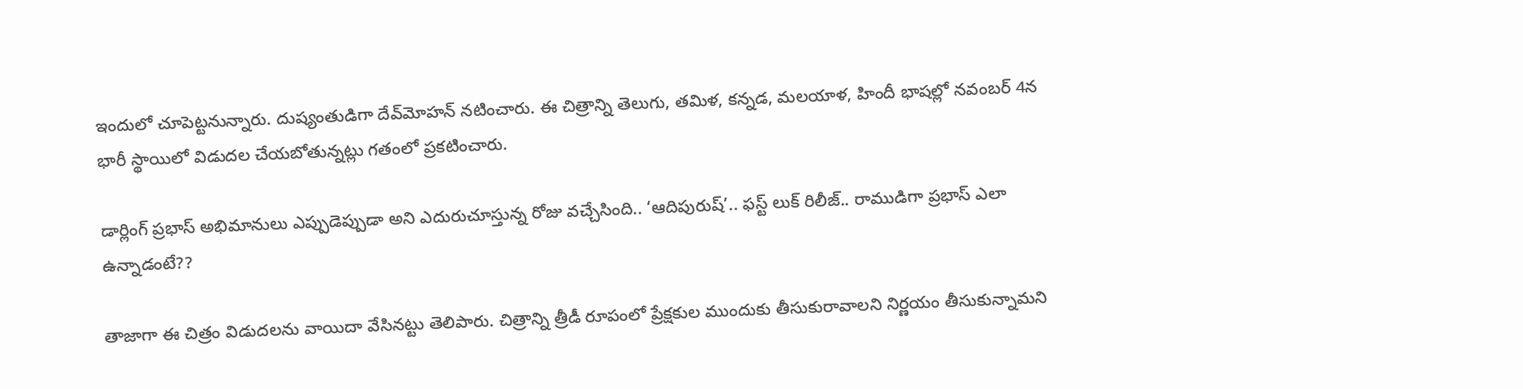ఇందులో చూపెట్టనున్నారు. దుష్యంతుడిగా దేవ్‌మోహన్‌ నటించారు. ఈ చిత్రాన్ని తెలుగు, తమిళ, కన్నడ, మలయాళ, హిందీ భాషల్లో నవంబర్‌ 4న భారీ స్థాయిలో విడుదల చేయబోతున్నట్లు గతంలో ప్రకటించారు.

డార్లింగ్ ప్రభాస్ అభిమానులు ఎప్పుడెప్పుడా అని ఎదురుచూస్తున్న రోజు వచ్చేసింది.. ‘ఆదిపురుష్’.. ఫస్ట్‌ లుక్‌ రిలీజ్.. రాముడిగా ప్రభాస్ ఎలా ఉన్నాడంటే??

తాజాగా ఈ చిత్రం విడుదలను వాయిదా వేసినట్టు తెలిపారు. చిత్రాన్ని త్రీడీ రూపంలో ప్రేక్షకుల ముందుకు తీసుకురావాలని నిర్ణయం తీసుకున్నామని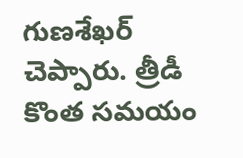గుణశేఖర్ చెప్పారు. త్రీడీ కొంత సమయం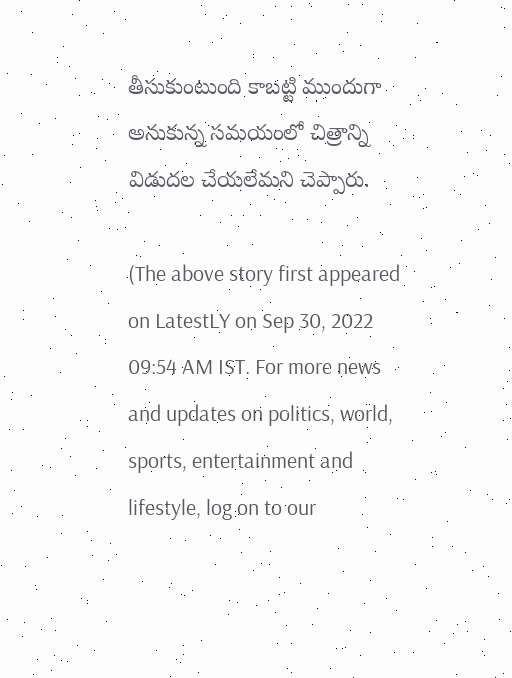తీసుకుంటుంది కాబట్టి ముందుగా అనుకున్న సమయంలో చిత్రాన్ని విడుదల చేయలేమని చెప్పారు.

(The above story first appeared on LatestLY on Sep 30, 2022 09:54 AM IST. For more news and updates on politics, world, sports, entertainment and lifestyle, log on to our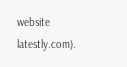website latestly.com).